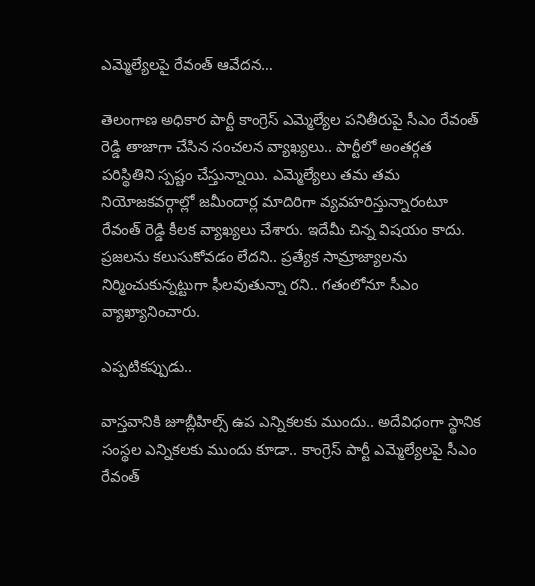ఎమ్మెల్యేల‌పై రేవంత్ ఆవేద‌న…

తెలంగాణ అధికార పార్టీ కాంగ్రెస్ ఎమ్మెల్యేల ప‌నితీరుపై సీఎం రేవంత్ రెడ్డి తాజాగా చేసిన సంచ‌ల‌న వ్యాఖ్య‌లు.. పార్టీలో అంత‌ర్గ‌త ప‌రిస్థితిని స్ప‌ష్టం చేస్తున్నాయి. ఎమ్మెల్యేలు త‌మ త‌మ నియోజ‌క‌వ‌ర్గాల్లో జ‌మీందార్ల మాదిరిగా వ్య‌వ‌హ‌రిస్తున్నారంటూ రేవంత్ రెడ్డి కీల‌క వ్యాఖ్య‌లు చేశారు. ఇదేమీ చిన్న విషయం కాదు. ప్ర‌జ‌ల‌ను క‌లుసుకోవ‌డం లేద‌ని.. ప్ర‌త్యేక సామ్రాజ్యాల‌ను నిర్మించుకున్న‌ట్టుగా ఫీల‌వుతున్నా రని.. గ‌తంలోనూ సీఎం వ్యాఖ్యానించారు.

ఎప్ప‌టిక‌ప్పుడు..

వాస్త‌వానికి జూబ్లీహిల్స్ ఉప ఎన్నిక‌ల‌కు ముందు.. అదేవిధంగా స్థానిక సంస్థ‌ల ఎన్నిక‌ల‌కు ముందు కూడా.. కాంగ్రెస్ పార్టీ ఎమ్మెల్యేల‌పై సీఎం రేవంత్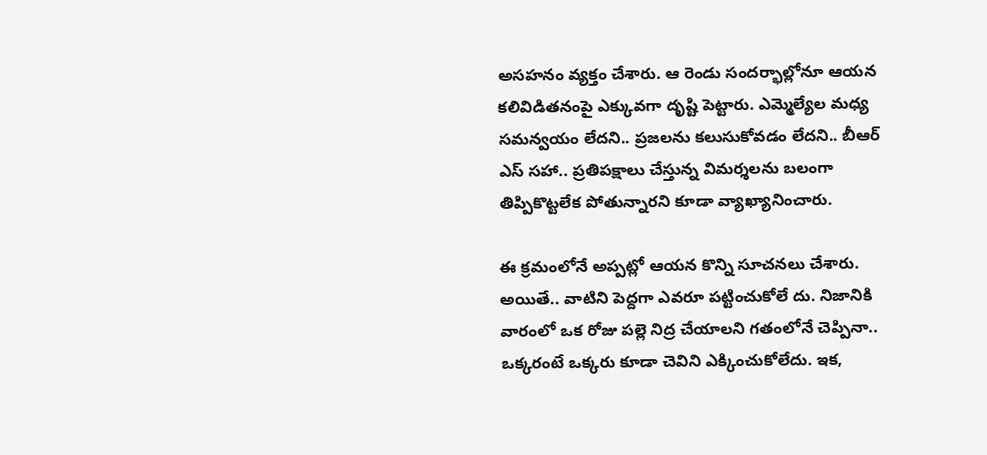అస‌హ‌నం వ్య‌క్తం చేశారు. ఆ రెండు సంద‌ర్భాల్లోనూ ఆయ‌న క‌లివిడిత‌నంపై ఎక్కువ‌గా దృష్టి పెట్టారు. ఎమ్మెల్యేల మ‌ధ్య స‌మ‌న్వ‌యం లేద‌ని.. ప్ర‌జ‌ల‌ను క‌లుసుకోవ‌డం లేద‌ని.. బీఆర్ ఎస్ స‌హా.. ప్ర‌తిప‌క్షాలు చేస్తున్న విమ‌ర్శ‌ల‌ను బ‌లంగా తిప్పికొట్ట‌లేక పోతున్నార‌ని కూడా వ్యాఖ్యానించారు.

ఈ క్ర‌మంలోనే అప్ప‌ట్లో ఆయ‌న కొన్ని సూచ‌న‌లు చేశారు. అయితే.. వాటిని పెద్ద‌గా ఎవ‌రూ ప‌ట్టించుకోలే దు. నిజానికి వారంలో ఒక రోజు ప‌ల్లె నిద్ర చేయాల‌ని గ‌తంలోనే చెప్పినా.. ఒక్క‌రంటే ఒక్క‌రు కూడా చెవిని ఎక్కించుకోలేదు. ఇక‌,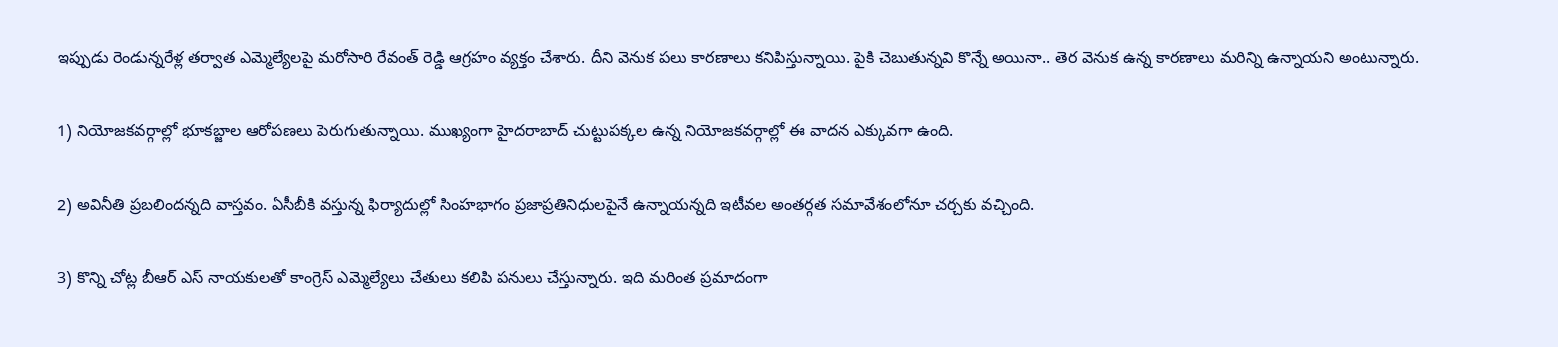ఇప్పుడు రెండున్న‌రేళ్ల త‌ర్వాత ఎమ్మెల్యేలపై మ‌రోసారి రేవంత్ రెడ్డి ఆగ్ర‌హం వ్య‌క్తం చేశారు. దీని వెనుక ప‌లు కార‌ణాలు క‌నిపిస్తున్నాయి. పైకి చెబుతున్న‌వి కొన్నే అయినా.. తెర వెనుక ఉన్న కార‌ణాలు మ‌రిన్ని ఉన్నాయ‌ని అంటున్నారు.

1) నియోజ‌క‌వ‌ర్గాల్లో భూక‌బ్జాల ఆరోప‌ణ‌లు పెరుగుతున్నాయి. ముఖ్యంగా హైద‌రాబాద్ చుట్టుప‌క్క‌ల ఉన్న నియోజ‌క‌వ‌ర్గాల్లో ఈ వాద‌న ఎక్కువ‌గా ఉంది.

2) అవినీతి ప్ర‌బ‌లింద‌న్న‌ది వాస్త‌వం. ఏసీబీకి వ‌స్తున్న ఫిర్యాదుల్లో సింహ‌భాగం ప్ర‌జాప్ర‌తినిధుల‌పైనే ఉన్నాయ‌న్న‌ది ఇటీవ‌ల అంత‌ర్గ‌త స‌మావేశంలోనూ చ‌ర్చ‌కు వ‌చ్చింది.

3) కొన్ని చోట్ల బీఆర్ ఎస్ నాయ‌కులతో కాంగ్రెస్ ఎమ్మెల్యేలు చేతులు క‌లిపి పనులు చేస్తున్నారు. ఇది మ‌రింత ప్ర‌మాదంగా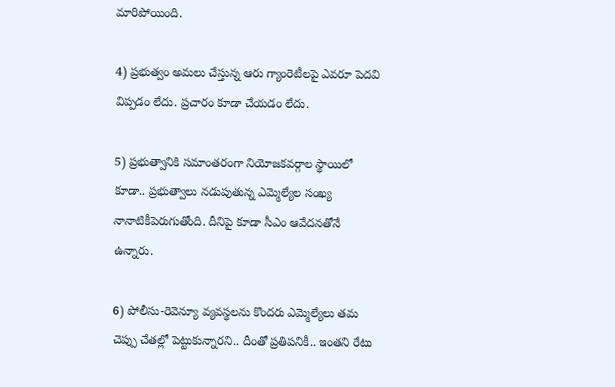మారిపోయింది.

4) ప్ర‌భుత్వం అమ‌లు చేస్తున్న ఆరు గ్యాంరెటీల‌పై ఎవ‌రూ పెద‌వి విప్ప‌డం లేదు. ప్ర‌చారం కూడా చేయ‌డం లేదు.

5) ప్ర‌భుత్వానికి స‌మాంత‌రంగా నియోజ‌క‌వ‌ర్గాల స్థాయిలో కూడా.. ప్ర‌భుత్వాలు న‌డుపుతున్న ఎమ్మెల్యేల సంఖ్య నానాటికీపెరుగుతోంది. దీనిపై కూడా సీఎం ఆవేద‌న‌తోనే ఉన్నారు.

6) పోలీసు-రెవెన్యూ వ్య‌వ‌స్థ‌ల‌ను కొంద‌రు ఎమ్మెల్యేలు త‌మ చెప్పు చేత‌ల్లో పెట్టుకున్నార‌ని.. దీంతో ప్ర‌తిప‌నికీ.. ఇంత‌ని రేటు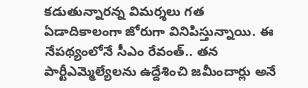క‌డుతున్నార‌న్న విమ‌ర్శ‌లు గ‌త ఏడాదికాలంగా జోరుగా వినిపిస్తున్నాయి. ఈ నేప‌థ్యంలోనే సీఎం రేవంత్‌.. త‌న పార్టీఎమ్మెల్యేల‌ను ఉద్దేశించి జ‌మీందార్లు అనే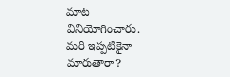మాట వినియోగించారు. మ‌రి ఇప్పటికైనా మారుతారా?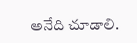అనేది చూడాలి.